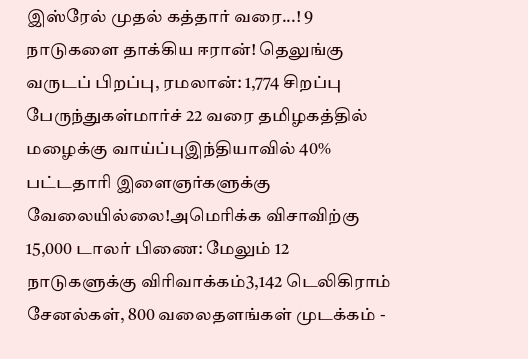இஸ்ரேல் முதல் கத்தார் வரை...! 9 நாடுகளை தாக்கிய ஈரான்! தெலுங்கு வருடப் பிறப்பு, ரமலான்: 1,774 சிறப்பு பேருந்துகள்மார்ச் 22 வரை தமிழகத்தில் மழைக்கு வாய்ப்புஇந்தியாவில் 40% பட்டதாரி இளைஞர்களுக்கு வேலையில்லை!அமெரிக்க விசாவிற்கு 15,000 டாலர் பிணை: மேலும் 12 நாடுகளுக்கு விரிவாக்கம்3,142 டெலிகிராம் சேனல்கள், 800 வலைதளங்கள் முடக்கம் -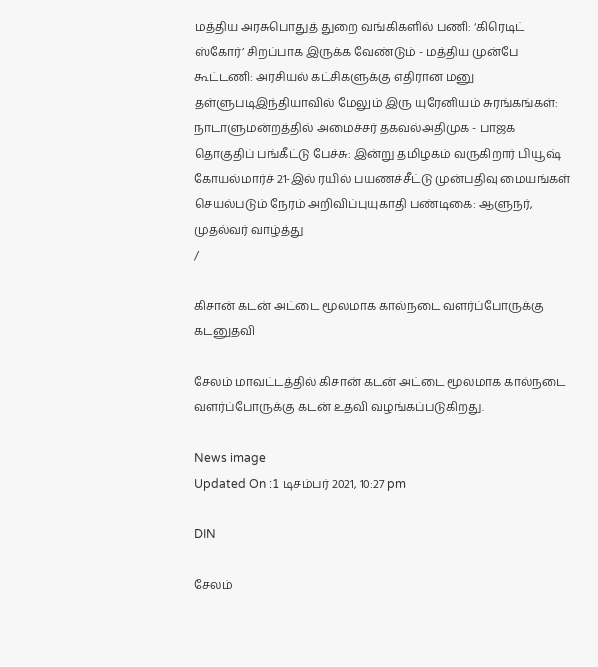மத்திய அரசுபொதுத் துறை வங்கிகளில் பணி: ‘கிரெடிட் ஸ்கோர்’ சிறப்பாக இருக்க வேண்டும் - மத்திய முன்பே கூட்டணி: அரசியல் கட்சிகளுக்கு எதிரான மனு தள்ளுபடிஇந்தியாவில் மேலும் இரு யுரேனியம் சுரங்கங்கள்: நாடாளுமன்றத்தில் அமைச்சர் தகவல்அதிமுக - பாஜக தொகுதிப் பங்கீட்டு பேச்சு: இன்று தமிழகம் வருகிறார் பியூஷ் கோயல்மார்ச் 21-இல் ரயில் பயணச்சீட்டு முன்பதிவு மையங்கள் செயல்படும் நேரம் அறிவிப்புயுகாதி பண்டிகை: ஆளுநர், முதல்வர் வாழ்த்து
/

கிசான் கடன் அட்டை மூலமாக கால்நடை வளர்ப்போருக்கு கடனுதவி

சேலம் மாவட்டத்தில் கிசான் கடன் அட்டை மூலமாக கால்நடை வளர்ப்போருக்கு கடன் உதவி வழங்கப்படுகிறது.

News image
Updated On :1 டிசம்பர் 2021, 10:27 pm

DIN

சேலம்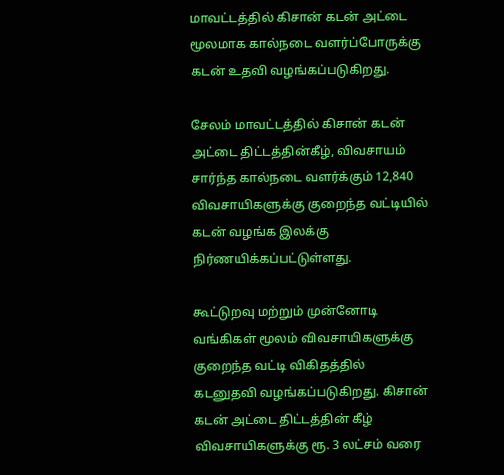மாவட்டத்தில் கிசான் கடன் அட்டை மூலமாக கால்நடை வளர்ப்போருக்கு கடன் உதவி வழங்கப்படுகிறது.

சேலம் மாவட்டத்தில் கிசான் கடன் அட்டை திட்டத்தின்கீழ், விவசாயம் சார்ந்த கால்நடை வளர்க்கும் 12,840 விவசாயிகளுக்கு குறைந்த வட்டியில் கடன் வழங்க இலக்கு நிர்ணயிக்கப்பட்டுள்ளது.

கூட்டுறவு மற்றும் முன்னோடி வங்கிகள் மூலம் விவசாயிகளுக்கு குறைந்த வட்டி விகிதத்தில் கடனுதவி வழங்கப்படுகிறது. கிசான் கடன் அட்டை திட்டத்தின் கீழ் விவசாயிகளுக்கு ரூ. 3 லட்சம் வரை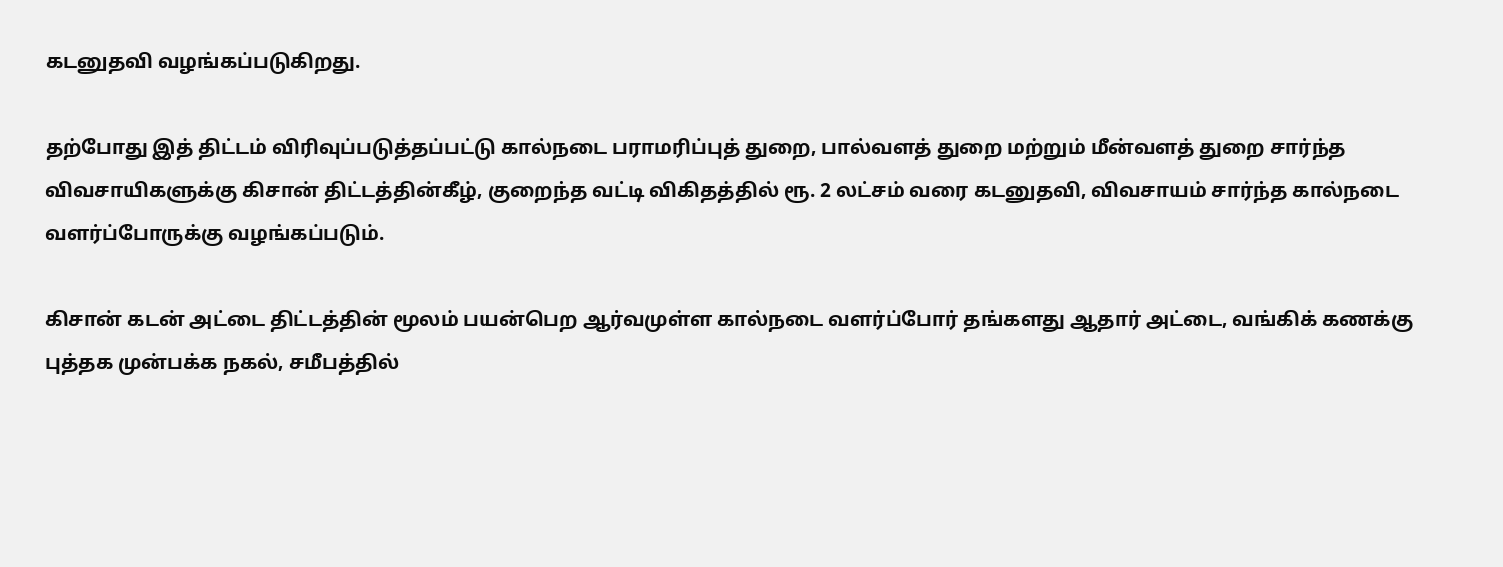கடனுதவி வழங்கப்படுகிறது.

தற்போது இத் திட்டம் விரிவுப்படுத்தப்பட்டு கால்நடை பராமரிப்புத் துறை, பால்வளத் துறை மற்றும் மீன்வளத் துறை சார்ந்த விவசாயிகளுக்கு கிசான் திட்டத்தின்கீழ், குறைந்த வட்டி விகிதத்தில் ரூ. 2 லட்சம் வரை கடனுதவி, விவசாயம் சார்ந்த கால்நடை வளர்ப்போருக்கு வழங்கப்படும்.

கிசான் கடன் அட்டை திட்டத்தின் மூலம் பயன்பெற ஆர்வமுள்ள கால்நடை வளர்ப்போர் தங்களது ஆதார் அட்டை, வங்கிக் கணக்கு புத்தக முன்பக்க நகல், சமீபத்தில்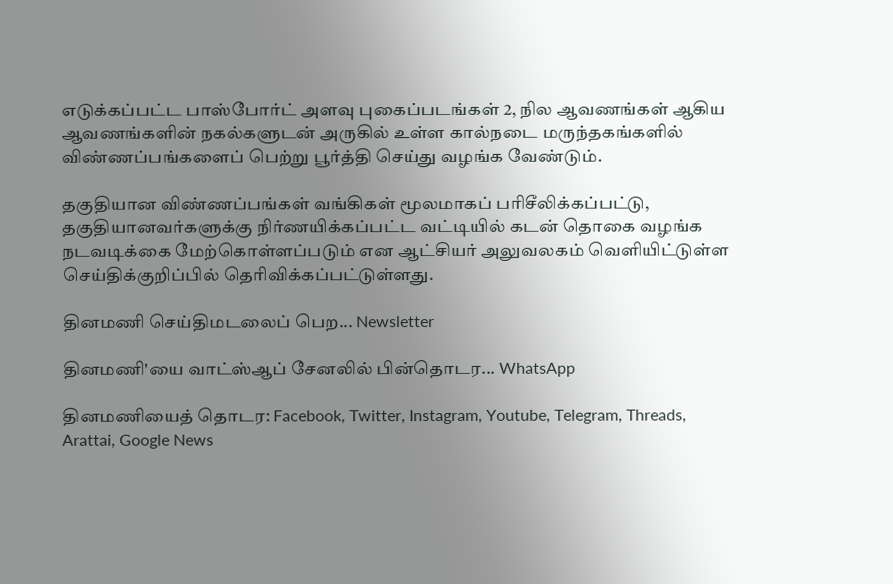எடுக்கப்பட்ட பாஸ்போர்ட் அளவு புகைப்படங்கள் 2, நில ஆவணங்கள் ஆகிய ஆவணங்களின் நகல்களுடன் அருகில் உள்ள கால்நடை மருந்தகங்களில் விண்ணப்பங்களைப் பெற்று பூர்த்தி செய்து வழங்க வேண்டும்.

தகுதியான விண்ணப்பங்கள் வங்கிகள் மூலமாகப் பரிசீலிக்கப்பட்டு, தகுதியானவர்களுக்கு நிர்ணயிக்கப்பட்ட வட்டியில் கடன் தொகை வழங்க நடவடிக்கை மேற்கொள்ளப்படும் என ஆட்சியர் அலுவலகம் வெளியிட்டுள்ள செய்திக்குறிப்பில் தெரிவிக்கப்பட்டுள்ளது.

தினமணி செய்திமடலைப் பெற... Newsletter

தினமணி'யை வாட்ஸ்ஆப் சேனலில் பின்தொடர... WhatsApp

தினமணியைத் தொடர: Facebook, Twitter, Instagram, Youtube, Telegram, Threads, Arattai, Google News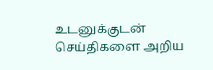உடனுக்குடன் செய்திகளை அறிய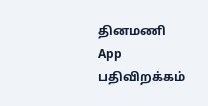தினமணி App பதிவிறக்கம்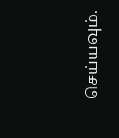செய்யவும்.